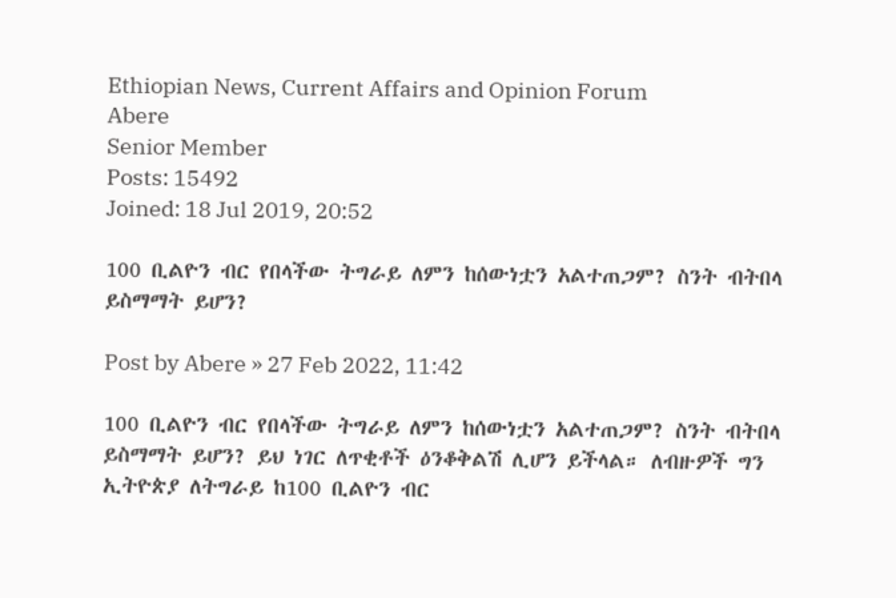Ethiopian News, Current Affairs and Opinion Forum
Abere
Senior Member
Posts: 15492
Joined: 18 Jul 2019, 20:52

100 ቢልዮን ብር የበላችው ትግራይ ለምን ከሰውነቷን አልተጠጋም? ስንት ብትበላ ይስማማት ይሆን?

Post by Abere » 27 Feb 2022, 11:42

100 ቢልዮን ብር የበላችው ትግራይ ለምን ከሰውነቷን አልተጠጋም? ስንት ብትበላ ይስማማት ይሆን? ይህ ነገር ለጥቂቶች ዕንቆቅልሽ ሊሆን ይችላል። ለብዙዎች ግን ኢትዮጵያ ለትግራይ ከ100 ቢልዮን ብር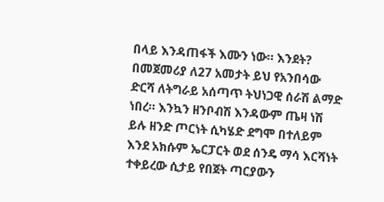በላይ እንዳጠፋች እሙን ነው። እንደት? በመጀመሪያ ለ27 አመታት ይህ የአንበሳው ድርሻ ለትግራይ አሰጣጥ ትህነጋዊ ሰራሽ ልማድ ነበረ። እንኳን ዘንቦብሽ እንዳውም ጤዛ ነሽ ይሉ ዘንድ ጦርነት ሲካሄድ ደግሞ በተለይም እንደ አክሱም ኤርፓርት ወደ ሰንዴ ማሳ እርሻነት ተቀይረው ሲታይ የበጀት ጣርያውን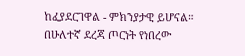ከፈያደርገዋል - ምክንያታዊ ይሆናል። በሁለተኛ ደረጃ ጦርነት የነበረው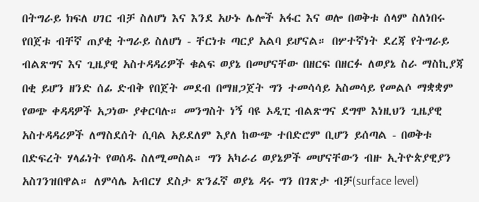በትግራይ ክፍለ ሀገር ብቻ ስለሆነ እና እንደ አሁኑ ሌሎች አፋር እና ወሎ በወቅቱ ሰላም ስለነበሩ የበጀቱ ብቸኛ ጠያቂ ትግራይ ስለሆነ - ቸርነቱ ጣርያ አልባ ይሆናል። በሦተኛነት ደረጃ የትግራይ ብልጽግና እና ጊዜያዊ አስተዳዳሪዎች ቁልፍ ወያኔ በመሆናቸው በዘርፍ በዘርፉ ለወያኔ ስራ ማስኪያጃ በቂ ይሆን ዘንድ ሰፊ ድብቅ የበጀት መደብ በማዘጋጀት ግን ተመሳሳይ አስመሳይ የመልሶ ማቋቋም የወጭ ቀዳዳዎች አጋነው ያቀርባሉ። መንግስት ነኝ ባዩ ኦዲፒ ብልጽግና ደግሞ እነዚህን ጊዜያዊ አስተዳዳሪዎች ለማስደሰት ሲባል አይደለም እያለ ከውጭ ተበድሮም ቢሆን ይሰጣል - በወቅቱ በድፍረት ሃላፊነት የወሰዱ ስለሚመስል። ግን አካራሪ ወያኔዎች መሆናቸውን ብዙ ኢትዮጵያዊያን አስገንዝበዋል። ለምሳሌ አብርሃ ደስታ ጽንፈኛ ወያኔ ዳሩ ግን በገጽታ ብቻ(surface level)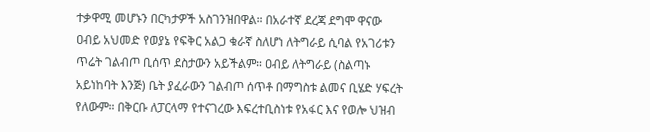ተቃዋሚ መሆኑን በርካታዎች አስገንዝበዋል። በአራተኛ ደረጃ ደግሞ ዋናው ዐብይ አህመድ የወያኔ የፍቅር አልጋ ቁራኛ ስለሆነ ለትግራይ ሲባል የአገሪቱን ጥሬት ገልብጦ ቢሰጥ ደስታውን አይችልም። ዐብይ ለትግራይ (ስልጣኑ አይነከባት እንጅ) ቤት ያፈራውን ገልብጦ ሰጥቶ በማግስቱ ልመና ቢሄድ ሃፍረት የለውም። በቅርቡ ለፓርላማ የተናገረው እፍረተቢስነቱ የአፋር እና የወሎ ህዝብ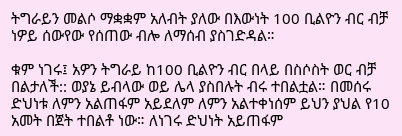ትግራይን መልሶ ማቋቋም አለብት ያለው በእውነት 100 ቢልዮን ብር ብቻ ነዎይ ሰውየው የሰጠው ብሎ ለማሰብ ያስገድዳል።

ቁም ነገሩ፤ አዎን ትግራይ ከ100 ቢልዮን ብር በላይ በስሶስት ወር ብቻ በልታለች:: ወያኔ ይብላው ወይ ሌላ ያስበሉት ብሩ ተበልቷል። በመሰሩ ድህነቱ ለምን አልጠፋም አይደለም ለምን አልተቀነሰም ይህን ያህል የ10 አመት በጀት ተበልቶ ነው። ለነገሩ ድህነት አይጠፋም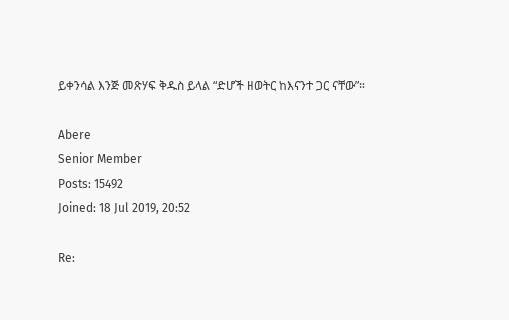ይቀንሳል እንጅ መጽሃፍ ቅዱስ ይላል “ድሆች ዘወትር ከእናንተ ጋር ናቸው”።

Abere
Senior Member
Posts: 15492
Joined: 18 Jul 2019, 20:52

Re: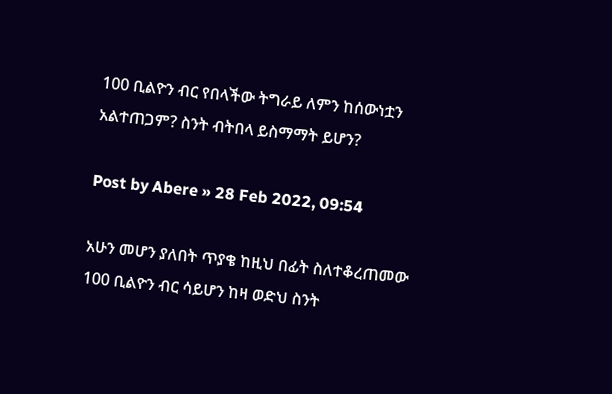100 ቢልዮን ብር የበላችው ትግራይ ለምን ከሰውነቷን አልተጠጋም? ስንት ብትበላ ይስማማት ይሆን?

Post by Abere » 28 Feb 2022, 09:54

አሁን መሆን ያለበት ጥያቄ ከዚህ በፊት ስለተቆረጠመው 100 ቢልዮን ብር ሳይሆን ከዛ ወድህ ስንት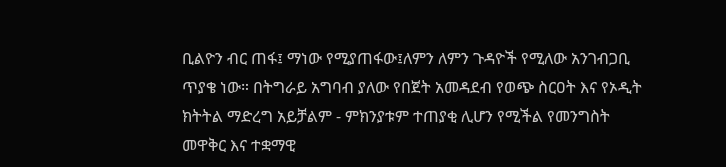ቢልዮን ብር ጠፋ፤ ማነው የሚያጠፋው፤ለምን ለምን ጉዳዮች የሚለው አንገብጋቢ ጥያቄ ነው። በትግራይ አግባብ ያለው የበጀት አመዳደብ የወጭ ስርዐት እና የኦዲት ክትትል ማድረግ አይቻልም - ምክንያቱም ተጠያቂ ሊሆን የሚችል የመንግስት መዋቅር እና ተቋማዊ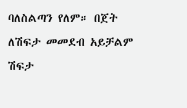ባለስልጣን የለም። በጀት ለሽፍታ መመደብ አይቻልም ሽፍታ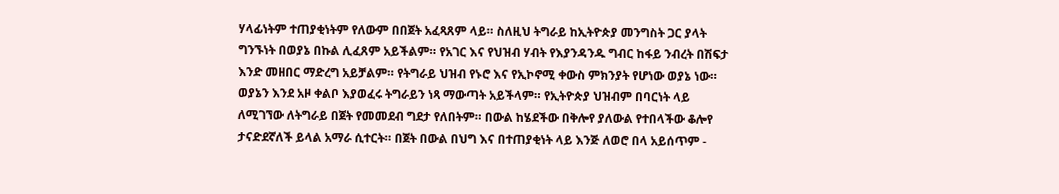ሃላፊነትም ተጠያቂነትም የለውም በበጀት አፈጻጸም ላይ። ስለዚህ ትግራይ ከኢትዮጵያ መንግስት ጋር ያላት ግንኙነት በወያኔ በኩል ሊፈጸም አይችልም። የአገር እና የህዝብ ሃብት የእያንዳንዱ ግብር ከፋይ ንብረት በሽፍታ እንድ መዘበር ማድረግ አይቻልም። የትግራይ ህዝብ የኑሮ እና የኢኮኖሚ ቀውስ ምክንያት የሆነው ወያኔ ነው። ወያኔን እንደ አዞ ቀልቦ እያወፈሩ ትግራይን ነጻ ማውጣት አይችላም። የኢትዮጵያ ህዝብም በባርነት ላይ ለሚገኘው ለትግራይ በጀት የመመደብ ግደታ የለበትም። በውል ከሄደችው በቅሎየ ያለውል የተበላችው ቆሎየ ታናድደኛለች ይላል አማራ ሲተርት። በጀት በውል በህግ እና በተጠያቂነት ላይ እንጅ ለወሮ በላ አይሰጥም -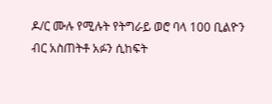ዶ/ር ሙሉ የሚሉት የትግራይ ወሮ ባላ 100 ቢልዮን ብር አስጠትቶ አፉን ሲከፍት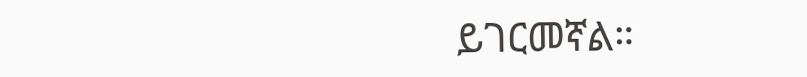ይገርመኛል።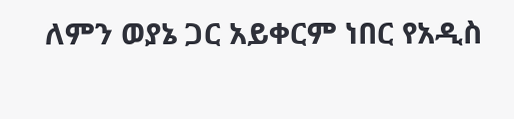ለምን ወያኔ ጋር አይቀርም ነበር የአዲስ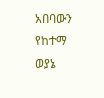አበባውን የከተማ ወያኔ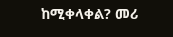ከሚቀላቀል? መሪ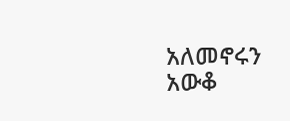አለመኖሩን አውቆ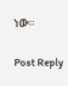ነው።

Post Reply